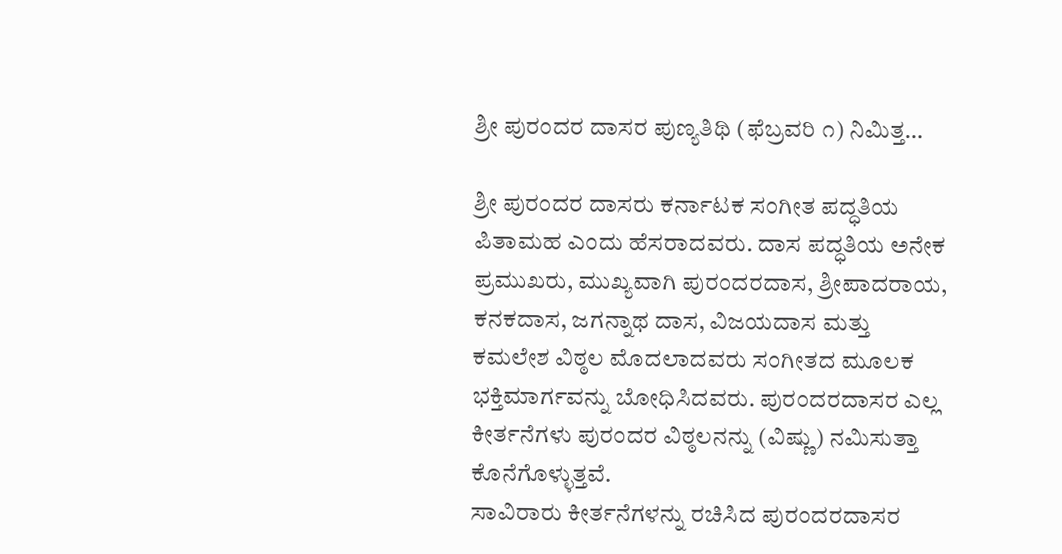ಶ್ರೀ ಪುರಂದರ ದಾಸರ ಪುಣ್ಯತಿಥಿ (ಫೆಬ್ರವರಿ ೧) ನಿಮಿತ್ತ…

ಶ್ರೀ ಪುರಂದರ ದಾಸರು ಕರ್ನಾಟಕ ಸಂಗೀತ ಪದ್ಧತಿಯ ಪಿತಾಮಹ ಎಂದು ಹೆಸರಾದವರು. ದಾಸ ಪದ್ಧತಿಯ ಅನೇಕ ಪ್ರಮುಖರು, ಮುಖ್ಯವಾಗಿ ಪುರಂದರದಾಸ, ಶ್ರೀಪಾದರಾಯ, ಕನಕದಾಸ, ಜಗನ್ನಾಥ ದಾಸ, ವಿಜಯದಾಸ ಮತ್ತು ಕಮಲೇಶ ವಿಠ್ಠಲ ಮೊದಲಾದವರು ಸಂಗೀತದ ಮೂಲಕ ಭಕ್ತಿಮಾರ್ಗವನ್ನು ಬೋಧಿಸಿದವರು. ಪುರಂದರದಾಸರ ಎಲ್ಲ ಕೀರ್ತನೆಗಳು ಪುರಂದರ ವಿಠ್ಠಲನನ್ನು (ವಿಷ್ಣು) ನಮಿಸುತ್ತಾ ಕೊನೆಗೊಳ್ಳುತ್ತವೆ.
ಸಾವಿರಾರು ಕೀರ್ತನೆಗಳನ್ನು ರಚಿಸಿದ ಪುರಂದರದಾಸರ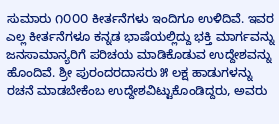ಸುಮಾರು ೧೦೦೦ ಕೀರ್ತನೆಗಳು ಇಂದಿಗೂ ಉಳಿದಿವೆ. ಇವರ ಎಲ್ಲ ಕೀರ್ತನೆಗಳೂ ಕನ್ನಡ ಭಾಷೆಯಲ್ಲಿದ್ದು ಭಕ್ತಿ ಮಾರ್ಗವನ್ನು ಜನಸಾಮಾನ್ಯರಿಗೆ ಪರಿಚಯ ಮಾಡಿಕೊಡುವ ಉದ್ದೇಶವನ್ನು ಹೊಂದಿವೆ. ಶ್ರೀ ಪುರಂದರದಾಸರು ೫ ಲಕ್ಷ ಹಾಡುಗಳನ್ನು ರಚನೆ ಮಾಡಬೇಕೆಂಬ ಉದ್ದೇಶವಿಟ್ಟುಕೊಂಡಿದ್ದರು, ಅವರು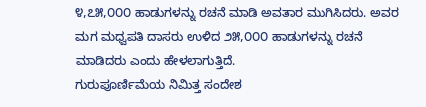೪,೭೫,೦೦೦ ಹಾಡುಗಳನ್ನು ರಚನೆ ಮಾಡಿ ಅವತಾರ ಮುಗಿಸಿದರು. ಅವರ ಮಗ ಮಧ್ವಪತಿ ದಾಸರು ಉಳಿದ ೨೫,೦೦೦ ಹಾಡುಗಳನ್ನು ರಚನೆ ಮಾಡಿದರು ಎಂದು ಹೇಳಲಾಗುತ್ತಿದೆ.
ಗುರುಪೂರ್ಣಿಮೆಯ ನಿಮಿತ್ತ ಸಂದೇಶ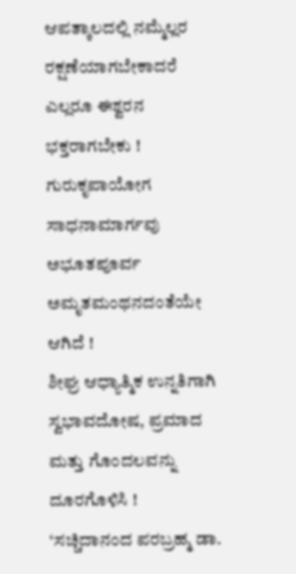ಆಪತ್ಕಾಲದಲ್ಲಿ ನಮ್ಮೆಲ್ಲರ ರಕ್ಷಣೆಯಾಗಬೇಕಾದರೆ ಎಲ್ಲರೂ ಈಶ್ವರನ ಭಕ್ತರಾಗಬೇಕು !
ಗುರುಕೃಪಾಯೋಗ ಸಾಧನಾಮಾರ್ಗವು ಅಭೂತಪೂರ್ವ ಅಮೃತಮಂಥನದಂತೆಯೇ ಆಗಿದೆ !
ಶೀಘ್ರ ಆಧ್ಯಾತ್ಮಿಕ ಉನ್ನತಿಗಾಗಿ ಸ್ವಭಾವದೋಷ, ಪ್ರಮಾದ ಮತ್ತು ಗೊಂದಲವನ್ನು ದೂರಗೊಳಿಸಿ !
‘ಸಚ್ಚಿದಾನಂದ ಪರಬ್ರಹ್ಮ ಡಾ.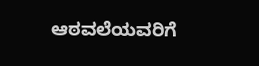ಆಠವಲೆಯವರಿಗೆ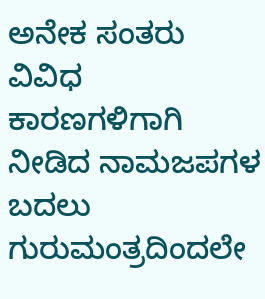ಅನೇಕ ಸಂತರು ವಿವಿಧ ಕಾರಣಗಳಿಗಾಗಿ ನೀಡಿದ ನಾಮಜಪಗಳ ಬದಲು ಗುರುಮಂತ್ರದಿಂದಲೇ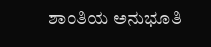ಶಾಂತಿಯ ಅನುಭೂತಿ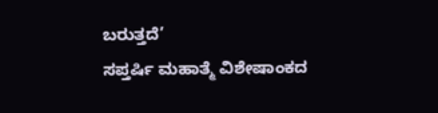ಬರುತ್ತದೆ’
ಸಪ್ತರ್ಷಿ ಮಹಾತ್ಮೆ ವಿಶೇಷಾಂಕದ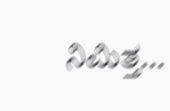ನಿಮಿತ್ತ…